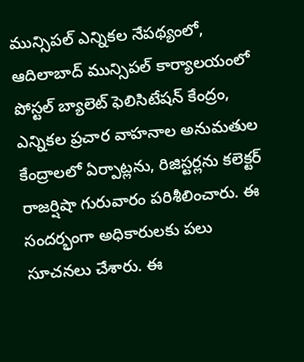మున్సిపల్ ఎన్నికల నేపథ్యంలో, ఆదిలాబాద్ మున్సిపల్ కార్యాలయంలో పోస్టల్ బ్యాలెట్ ఫెలిసిటేషన్ కేంద్రం, ఎన్నికల ప్రచార వాహనాల అనుమతుల కేంద్రాలలో ఏర్పాట్లను, రిజిస్టర్లను కలెక్టర్ రాజర్షిషా గురువారం పరిశీలించారు. ఈ సందర్భంగా అధికారులకు పలు సూచనలు చేశారు. ఈ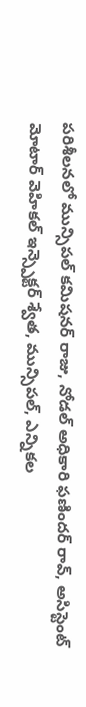పరిశీలనలో మున్సిపల్ కమిషనర్ రాజు, నోడల్ అధికారి ఫణిందర్ రావ్, అసిస్టెంట్ మోటార్ వెహికల్ ఇన్స్పెక్టర్ శ్వేత, మున్సిపల్, ఎన్నికల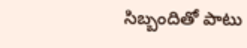సిబ్బందితో పాటు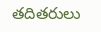తదితరులు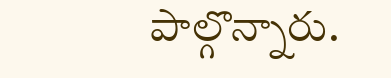పాల్గొన్నారు.